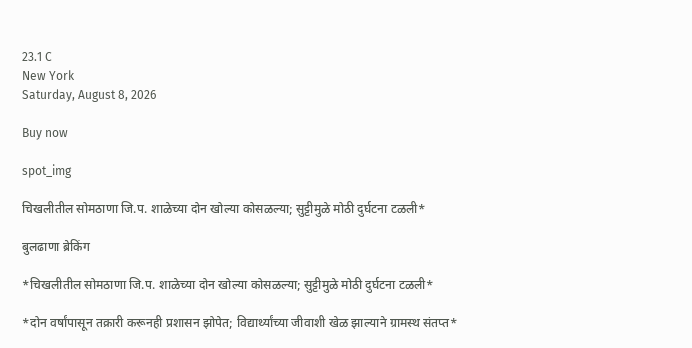23.1 C
New York
Saturday, August 8, 2026

Buy now

spot_img

चिखलीतील सोमठाणा जि.प. शाळेच्या दोन खोल्या कोसळल्या; सुट्टीमुळे मोठी दुर्घटना टळली*

बुलढाणा ब्रेकिंग

*चिखलीतील सोमठाणा जि.प. शाळेच्या दोन खोल्या कोसळल्या; सुट्टीमुळे मोठी दुर्घटना टळली*

*दोन वर्षांपासून तक्रारी करूनही प्रशासन झोपेत; विद्यार्थ्यांच्या जीवाशी खेळ झाल्याने ग्रामस्थ संतप्त*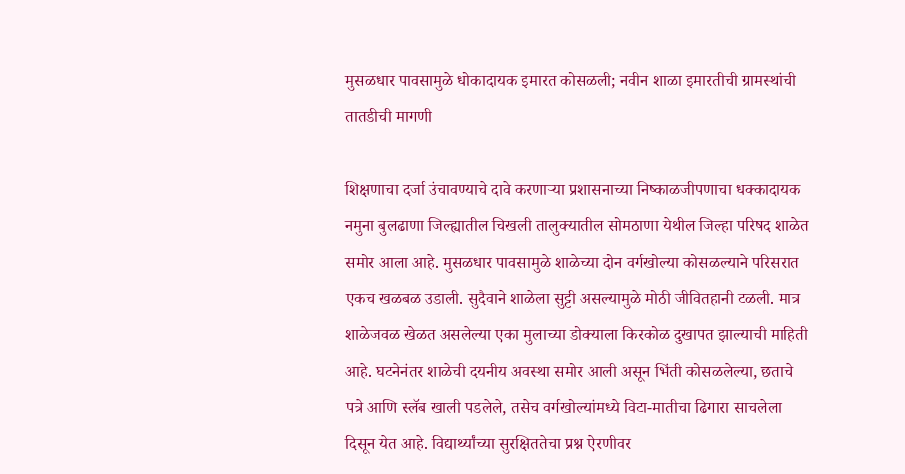मुसळधार पावसामुळे धोकादायक इमारत कोसळली; नवीन शाळा इमारतीची ग्रामस्थांची तातडीची मागणी

शिक्षणाचा दर्जा उंचावण्याचे दावे करणाऱ्या प्रशासनाच्या निष्काळजीपणाचा धक्कादायक नमुना बुलढाणा जिल्ह्यातील चिखली तालुक्यातील सोमठाणा येथील जिल्हा परिषद शाळेत समोर आला आहे. मुसळधार पावसामुळे शाळेच्या दोन वर्गखोल्या कोसळल्याने परिसरात एकच खळबळ उडाली. सुदैवाने शाळेला सुट्टी असल्यामुळे मोठी जीवितहानी टळली. मात्र शाळेजवळ खेळत असलेल्या एका मुलाच्या डोक्याला किरकोळ दुखापत झाल्याची माहिती आहे. घटनेनंतर शाळेची दयनीय अवस्था समोर आली असून भिंती कोसळलेल्या, छताचे पत्रे आणि स्लॅब खाली पडलेले, तसेच वर्गखोल्यांमध्ये विटा-मातीचा ढिगारा साचलेला दिसून येत आहे. विद्यार्थ्यांच्या सुरक्षिततेचा प्रश्न ऐरणीवर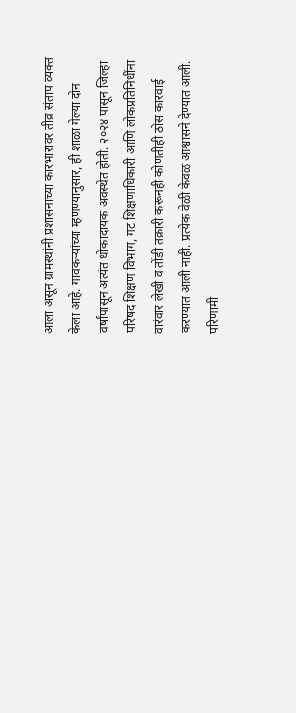आला असून ग्रामस्थांनी प्रशासनाच्या कारभारावर तीव्र संताप व्यक्त केला आहे. गावकऱ्यांच्या म्हणण्यानुसार, ही शाळा गेल्या दोन वर्षांपासून अत्यंत धोकादायक अवस्थेत होती. २०२४ पासून जिल्हा परिषद शिक्षण विभाग, गट शिक्षणाधिकारी आणि लोकप्रतिनिधींना वारंवार लेखी व तोंडी तक्रारी करूनही कोणतीही ठोस कारवाई करण्यात आली नाही. प्रत्येक वेळी केवळ आश्वासने देण्यात आली. परिणामी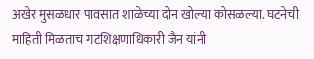अखेर मुसळधार पावसात शाळेच्या दोन खोल्या कोसळल्या. घटनेची माहिती मिळताच गटशिक्षणाधिकारी जैन यांनी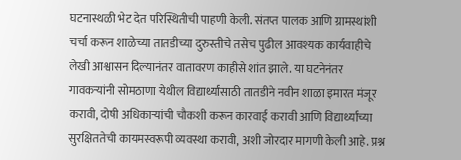घटनास्थळी भेट देत परिस्थितीची पाहणी केली. संतप्त पालक आणि ग्रामस्थांशी चर्चा करून शाळेच्या तातडीच्या दुरुस्तीचे तसेच पुढील आवश्यक कार्यवाहीचे लेखी आश्वासन दिल्यानंतर वातावरण काहीसे शांत झाले. या घटनेनंतर गावकऱ्यांनी सोमठाणा येथील विद्यार्थ्यांसाठी तातडीने नवीन शाळा इमारत मंजूर करावी, दोषी अधिकाऱ्यांची चौकशी करून कारवाई करावी आणि विद्यार्थ्यांच्या सुरक्षिततेची कायमस्वरूपी व्यवस्था करावी, अशी जोरदार मागणी केली आहे. प्रश्न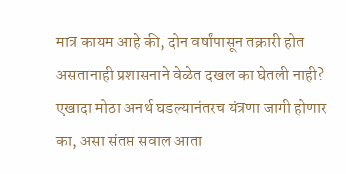मात्र कायम आहे की, दोन वर्षांपासून तक्रारी होत असतानाही प्रशासनाने वेळेत दखल का घेतली नाही? एखादा मोठा अनर्थ घडल्यानंतरच यंत्रणा जागी होणार का, असा संतप्त सवाल आता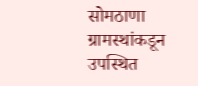सोमठाणा ग्रामस्थांकडून उपस्थित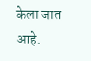केला जात आहे.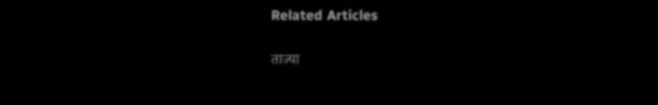Related Articles

ताज्या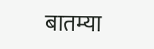बातम्या